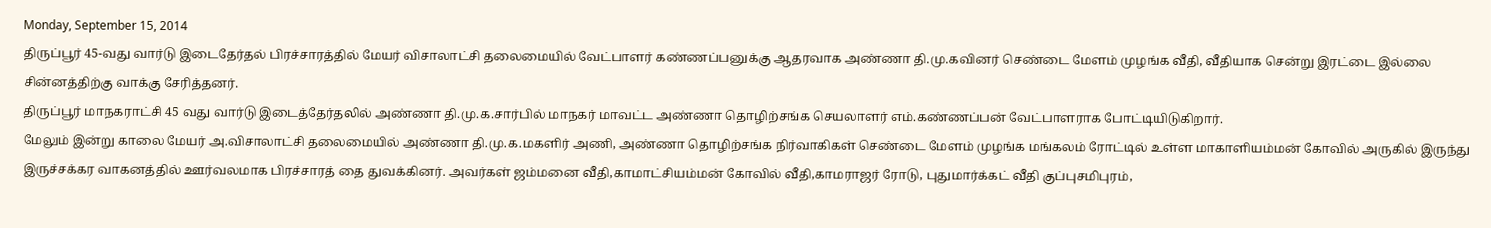Monday, September 15, 2014
திருப்பூர் 45-வது வார்டு இடைதேர்தல் பிரச்சாரத்தில் மேயர் விசாலாட்சி தலைமையில் வேட்பாளர் கண்ணப்பனுக்கு ஆதரவாக அண்ணா தி.மு.கவினர் செண்டை மேளம் முழங்க வீதி, வீதியாக சென்று இரட்டை இல்லை சின்னத்திற்கு வாக்கு சேரித்தனர்.
திருப்பூர் மாநகராட்சி 45 வது வார்டு இடைத்தேர்தலில் அண்ணா தி.மு.க.சார்பில் மாநகர் மாவட்ட அண்ணா தொழிற்சங்க செயலாளர் எம்.கண்ணப்பன் வேட்பாளராக போட்டியிடுகிறார்.
மேலும் இன்று காலை மேயர் அ.விசாலாட்சி தலைமையில் அண்ணா தி.மு.க.மகளிர் அணி, அண்ணா தொழிற்சங்க நிர்வாகிகள் செண்டை மேளம் முழங்க மங்கலம் ரோட்டில் உள்ள மாகாளியம்மன் கோவில் அருகில் இருந்து இருச்சக்கர வாகனத்தில் ஊர்வலமாக பிரச்சாரத் தை துவக்கினர். அவர்கள் ஜம்மனை வீதி,காமாட்சியம்மன் கோவில் வீதி,காமராஜர் ரோடு, புதுமார்க்கட் வீதி குப்புசமிபுரம்,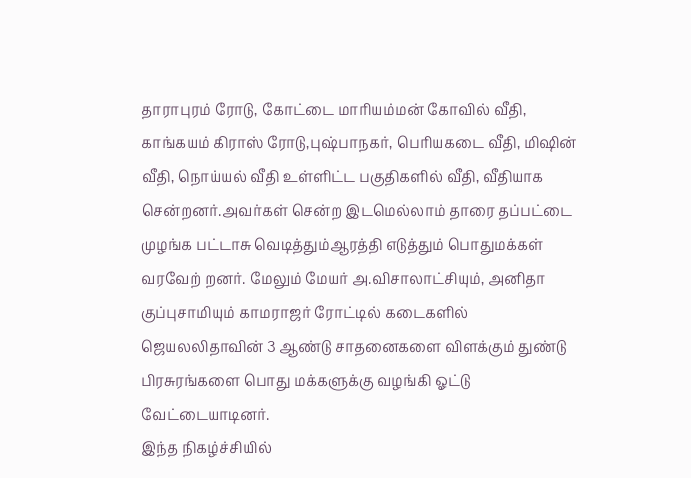தாராபுரம் ரோடு, கோட்டை மாரியம்மன் கோவில் வீதி, காங்கயம் கிராஸ் ரோடு,புஷ்பாநகர், பெரியகடை வீதி, மிஷின் வீதி, நொய்யல் வீதி உள்ளிட்ட பகுதிகளில் வீதி, வீதியாக சென்றனர்.அவர்கள் சென்ற இடமெல்லாம் தாரை தப்பட்டை முழங்க பட்டாசு வெடித்தும்ஆரத்தி எடுத்தும் பொதுமக்கள் வரவேற் றனர். மேலும் மேயர் அ.விசாலாட்சியும், அனிதா குப்புசாமியும் காமராஜர் ரோட்டில் கடைகளில் ஜெயலலிதாவின் 3 ஆண்டு சாதனைகளை விளக்கும் துண்டு பிரசுரங்களை பொது மக்களுக்கு வழங்கி ஓட்டு வேட்டையாடினர்.
இந்த நிகழ்ச்சியில்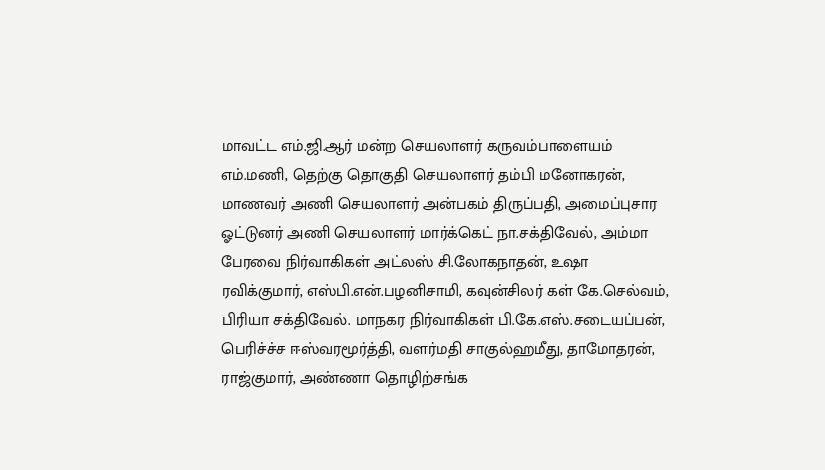மாவட்ட எம்.ஜி.ஆர் மன்ற செயலாளர் கருவம்பாளையம் எம்.மணி, தெற்கு தொகுதி செயலாளர் தம்பி மனோகரன், மாணவர் அணி செயலாளர் அன்பகம் திருப்பதி, அமைப்புசார ஓட்டுனர் அணி செயலாளர் மார்க்கெட் நா.சக்திவேல், அம்மா பேரவை நிர்வாகிகள் அட்லஸ் சி.லோகநாதன், உஷா ரவிக்குமார், எஸ்பி.என்.பழனிசாமி, கவுன்சிலர் கள் கே.செல்வம், பிரியா சக்திவேல். மாநகர நிர்வாகிகள் பி.கே.எஸ்.சடையப்பன், பெரிச்ச்ச ஈஸ்வரமூர்த்தி, வளர்மதி சாகுல்ஹமீது, தாமோதரன், ராஜ்குமார், அண்ணா தொழிற்சங்க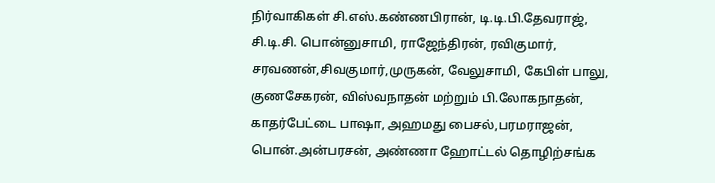நிர்வாகிகள் சி.எஸ்.கண்ணபிரான், டி.டி.பி.தேவராஜ், சி.டி.சி. பொன்னுசாமி, ராஜேந்திரன், ரவிகுமார், சரவணன்,சிவகுமார்,முருகன், வேலுசாமி, கேபிள் பாலு, குணசேகரன், விஸ்வநாதன் மற்றும் பி.லோகநாதன், காதர்பேட்டை பாஷா, அஹமது பைசல்,பரமராஜன், பொன்.அன்பரசன், அண்ணா ஹோட்டல் தொழிற்சங்க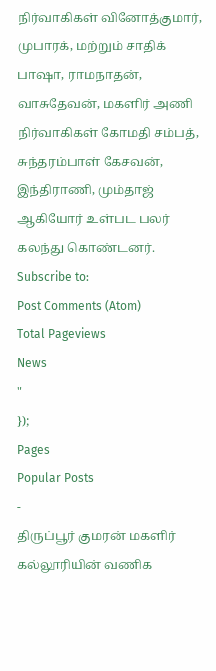நிர்வாகிகள் வினோத்குமார், முபாரக், மற்றும் சாதிக் பாஷா, ராமநாதன், வாசுதேவன், மகளிர் அணி நிர்வாகிகள் கோமதி சம்பத், சுந்தரம்பாள் கேசவன், இந்திராணி, மும்தாஜ் ஆகியோர் உள்பட பலர் கலந்து கொண்டனர்.
Subscribe to:
Post Comments (Atom)
Total Pageviews
News
"
});
Pages
Popular Posts
-
திருப்பூர் குமரன் மகளிர் கல்லூரியின் வணிக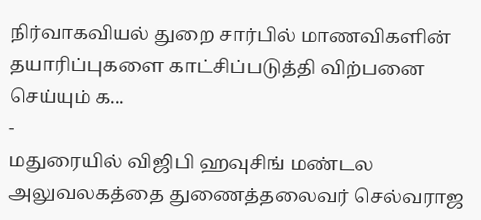நிர்வாகவியல் துறை சார்பில் மாணவிகளின் தயாரிப்புகளை காட்சிப்படுத்தி விற்பனை செய்யும் க...
-
மதுரையில் விஜிபி ஹவுசிங் மண்டல அலுவலகத்தை துணைத்தலைவர் செல்வராஜ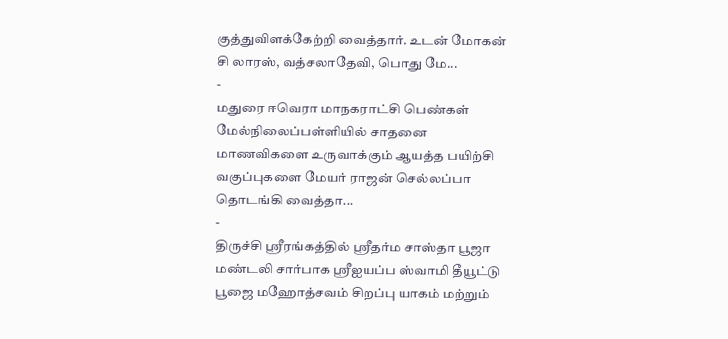குத்துவிளக்கேற்றி வைத்தார். உடன் மோகன் சி லாரஸ், வத்சலாதேவி, பொது மே...
-
மதுரை ஈவெரா மாநகராட்சி பெண்கள் மேல்நிலைப்பள்ளியில் சாதனை மாணவிகளை உருவாக்கும் ஆயத்த பயிற்சி வகுப்புகளை மேயர் ராஜன் செல்லப்பா தொடங்கி வைத்தா...
-
திருச்சி ஸ்ரீரங்கத்தில் ஸ்ரீதர்ம சாஸ்தா பூஜா மண்டலி சார்பாக ஸ்ரீஐயப்ப ஸ்வாமி தீயூட்டு பூஜை மஹோத்சவம் சிறப்பு யாகம் மற்றும்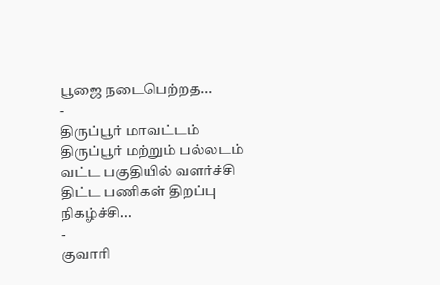பூஜை நடைபெற்றத...
-
திருப்பூர் மாவட்டம் திருப்பூர் மற்றும் பல்லடம் வட்ட பகுதியில் வளர்ச்சி திட்ட பணிகள் திறப்பு நிகழ்ச்சி...
-
குவாரி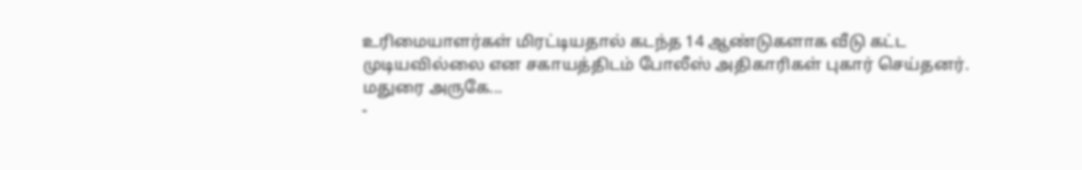உரிமையாளர்கள் மிரட்டியதால் கடந்த 14 ஆண்டுகளாக வீடு கட்ட முடியவில்லை என சகாயத்திடம் போலீஸ் அதிகாரிகள் புகார் செய்தனர். மதுரை அருகே...
-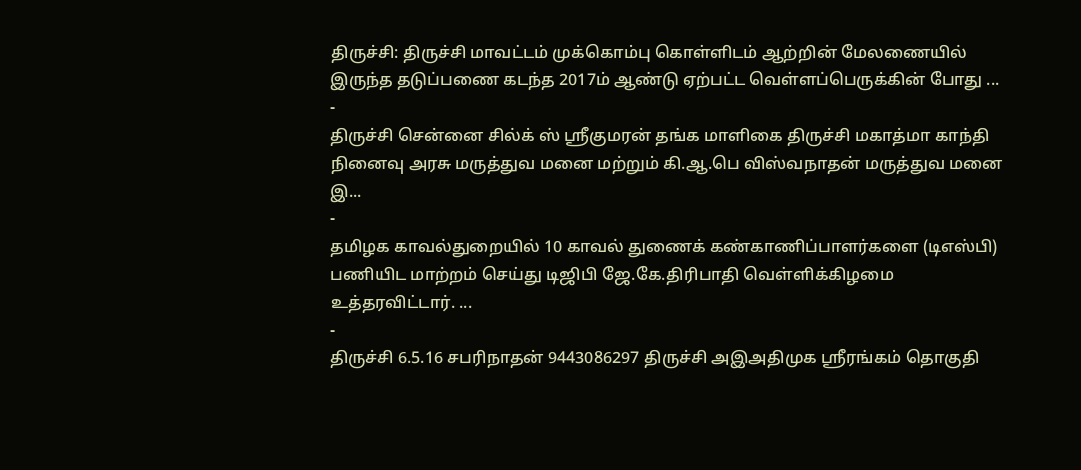திருச்சி: திருச்சி மாவட்டம் முக்கொம்பு கொள்ளிடம் ஆற்றின் மேலணையில் இருந்த தடுப்பணை கடந்த 2017ம் ஆண்டு ஏற்பட்ட வெள்ளப்பெருக்கின் போது ...
-
திருச்சி சென்னை சில்க் ஸ் ஸ்ரீகுமரன் தங்க மாளிகை திருச்சி மகாத்மா காந்தி நினைவு அரசு மருத்துவ மனை மற்றும் கி.ஆ.பெ விஸ்வநாதன் மருத்துவ மனை இ...
-
தமிழக காவல்துறையில் 10 காவல் துணைக் கண்காணிப்பாளர்களை (டிஎஸ்பி) பணியிட மாற்றம் செய்து டிஜிபி ஜே.கே.திரிபாதி வெள்ளிக்கிழமை உத்தரவிட்டார். ...
-
திருச்சி 6.5.16 சபரிநாதன் 9443086297 திருச்சி அஇஅதிமுக ஸ்ரீரங்கம் தொகுதி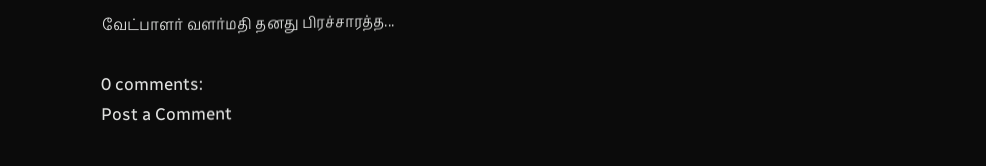வேட்பாளர் வளர்மதி தனது பிரச்சாரத்த...

0 comments:
Post a Comment